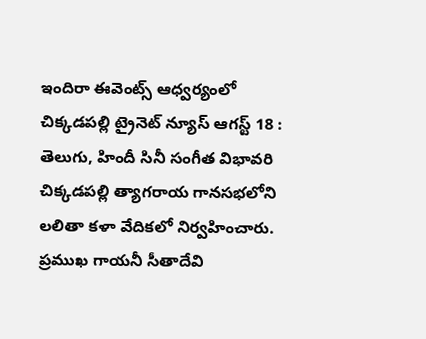ఇందిరా ఈవెంట్స్ ఆధ్వర్యంలో
చిక్కడపల్లి ట్రైనెట్ న్యూస్ ఆగస్ట్ 18 : తెలుగు, హిందీ సినీ సంగీత విభావరి చిక్కడపల్లి త్యాగరాయ గానసభలోని లలితా కళా వేదికలో నిర్వహించారు.
ప్రముఖ గాయనీ సీతాదేవి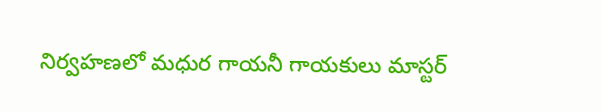నిర్వహణలో మధుర గాయనీ గాయకులు మాస్టర్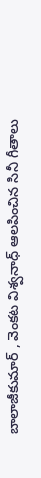బాలాజీకుమార్ , వెంకట విశ్వనాధ్ ఆలపించిన సినీ గీతాలు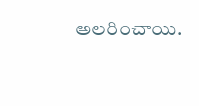అలరించాయి.